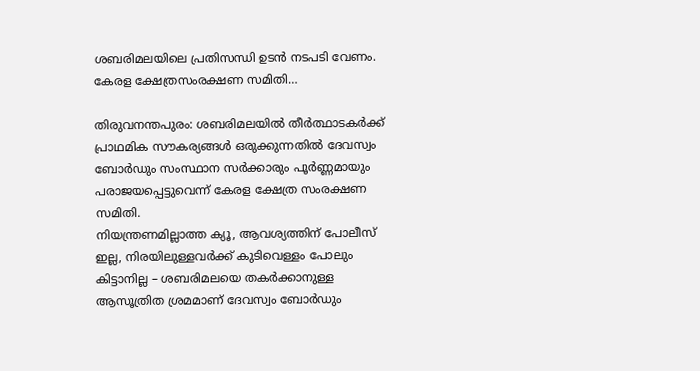ശബരിമലയിലെ പ്രതിസന്ധി ഉടൻ നടപടി വേണം. കേരള ക്ഷേത്രസംരക്ഷണ സമിതി…

തിരുവനന്തപുരം: ശബരിമലയിൽ തീർത്ഥാടകർക്ക് പ്രാഥമിക സൗകര്യങ്ങൾ ഒരുക്കുന്നതിൽ ദേവസ്വം ബോർഡും സംസ്ഥാന സർക്കാരും പൂർണ്ണമായും പരാജയപ്പെട്ടുവെന്ന് കേരള ക്ഷേത്ര സംരക്ഷണ സമിതി.
നിയന്ത്രണമില്ലാത്ത ക്യൂ, ആവശ്യത്തിന് പോലീസ് ഇല്ല, നിരയിലുള്ളവർക്ക് കുടിവെള്ളം പോലും കിട്ടാനില്ല – ശബരിമലയെ തകർക്കാനുള്ള ആസൂത്രിത ശ്രമമാണ് ദേവസ്വം ബോർഡും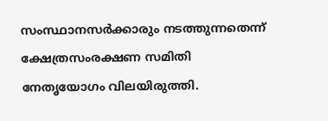സംസ്ഥാനസർക്കാരും നടത്തുന്നതെന്ന് ക്ഷേത്രസംരക്ഷണ സമിതി നേതൃയോഗം വിലയിരുത്തി.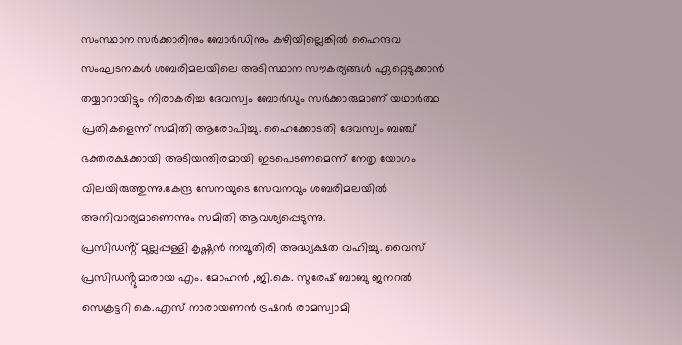സംസ്ഥാന സർക്കാരിനും ബോർഡിനും കഴിയില്ലെങ്കിൽ ഹൈന്ദവ സംഘടനകൾ ശബരിമലയിലെ അടിസ്ഥാന സൗകര്യങ്ങൾ ഏറ്റെടുക്കാൻ തയ്യാറായിട്ടും നിരാകരിച്ച ദേവസ്വം ബോർഡും സർക്കാരുമാണ് യഥാർത്ഥ പ്രതികളെന്ന് സമിതി ആരോപിച്ചു. ഹൈക്കോടതി ദേവസ്വം ബഞ്ച് ഭക്തരക്ഷക്കായി അടിയന്തിരമായി ഇടപെടണമെന്ന് നേതൃ യോഗം വിലയിരുത്തുന്നു.കേന്ദ്ര സേനയുടെ സേവനവും ശബരിമലയിൽ അനിവാര്യമാണെന്നും സമിതി ആവശ്യപ്പെടുന്നു.
പ്രസിഡൻ്റ് മുല്ലപ്പള്ളി കൃഷ്ണൻ നമ്പൂതിരി അദ്ധ്യക്ഷത വഹിച്ചു. വൈസ് പ്രസിഡൻ്റുമാരായ എം. മോഹൻ ,ജി.കെ. സുരേഷ് ബാബു ജനറൽ സെക്രട്ടറി കെ.എസ് നാരായണൻ ട്രഷറർ രാമസ്വാമി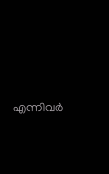എന്നിവർ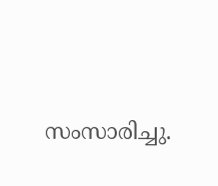സംസാരിച്ചു.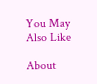You May Also Like

About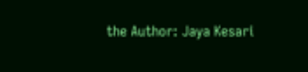the Author: Jaya Kesari